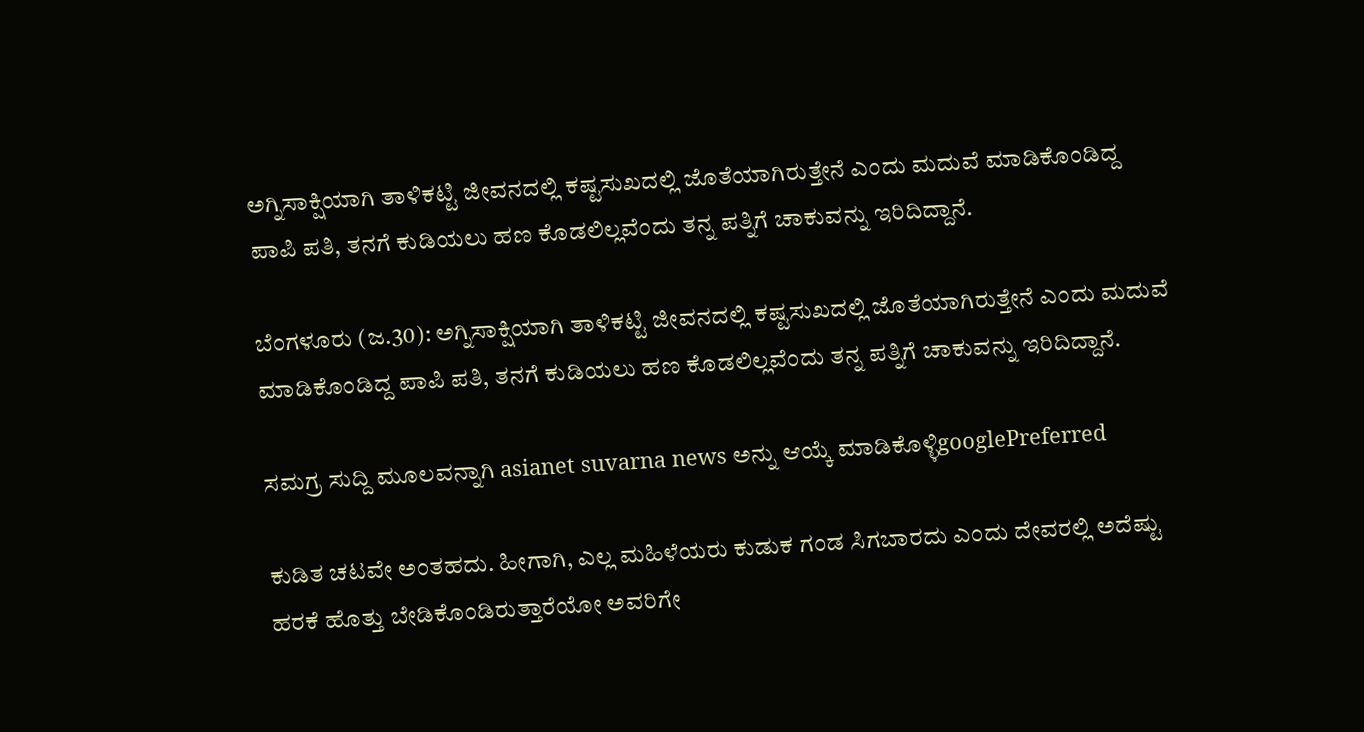ಅಗ್ನಿಸಾಕ್ಷಿಯಾಗಿ ತಾಳಿಕಟ್ಟಿ ಜೀವನದಲ್ಲಿ ಕಷ್ಟಸುಖದಲ್ಲಿ ಜೊತೆಯಾಗಿರುತ್ತೇನೆ ಎಂದು ಮದುವೆ ಮಾಡಿಕೊಂಡಿದ್ದ ಪಾಪಿ ಪತಿ, ತನಗೆ ಕುಡಿಯಲು ಹಣ ಕೊಡಲಿಲ್ಲವೆಂದು ತನ್ನ ಪತ್ನಿಗೆ ಚಾಕುವನ್ನು ಇರಿದಿದ್ದಾನೆ.

ಬೆಂಗಳೂರು (ಜ.30): ಅಗ್ನಿಸಾಕ್ಷಿಯಾಗಿ ತಾಳಿಕಟ್ಟಿ ಜೀವನದಲ್ಲಿ ಕಷ್ಟಸುಖದಲ್ಲಿ ಜೊತೆಯಾಗಿರುತ್ತೇನೆ ಎಂದು ಮದುವೆ ಮಾಡಿಕೊಂಡಿದ್ದ ಪಾಪಿ ಪತಿ, ತನಗೆ ಕುಡಿಯಲು ಹಣ ಕೊಡಲಿಲ್ಲವೆಂದು ತನ್ನ ಪತ್ನಿಗೆ ಚಾಕುವನ್ನು ಇರಿದಿದ್ದಾನೆ.

ಸಮಗ್ರ ಸುದ್ದಿ ಮೂಲವನ್ನಾಗಿ asianet suvarna news ಅನ್ನು ಆಯ್ಕೆ ಮಾಡಿಕೊಳ್ಳಿgooglePreferred

ಕುಡಿತ ಚಟವೇ ಅಂತಹದು. ಹೀಗಾಗಿ, ಎಲ್ಲ ಮಹಿಳೆಯರು ಕುಡುಕ ಗಂಡ ಸಿಗಬಾರದು ಎಂದು ದೇವರಲ್ಲಿ ಅದೆಷ್ಟು ಹರಕೆ ಹೊತ್ತು ಬೇಡಿಕೊಂಡಿರುತ್ತಾರೆಯೋ ಅವರಿಗೇ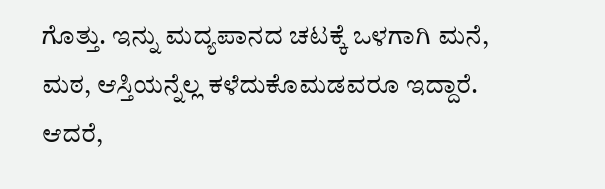ಗೊತ್ತು. ಇನ್ನು ಮದ್ಯಪಾನದ ಚಟಕ್ಕೆ ಒಳಗಾಗಿ ಮನೆ, ಮಠ, ಆಸ್ತಿಯನ್ನೆಲ್ಲ ಕಳೆದುಕೊಮಡವರೂ ಇದ್ದಾರೆ. ಆದರೆ,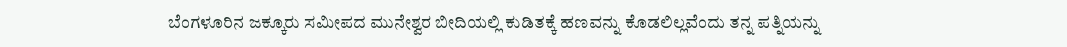ಬೆಂಗಳೂರಿನ ಜಕ್ಕೂರು ಸಮೀಪದ ಮುನೇಶ್ವರ ಬೀದಿಯಲ್ಲಿ ಕುಡಿತಕ್ಕೆ ಹಣವನ್ನು ಕೊಡಲಿಲ್ಲವೆಂದು ತನ್ನ ಪತ್ನಿಯನ್ನು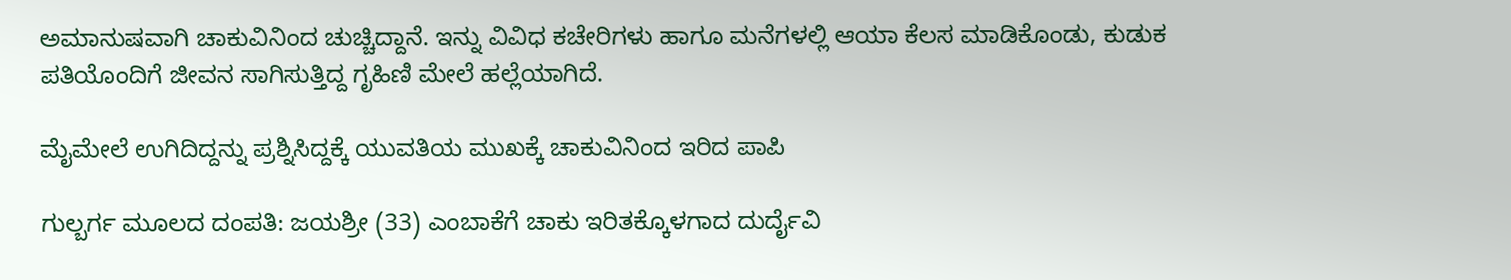ಅಮಾನುಷವಾಗಿ ಚಾಕುವಿನಿಂದ ಚುಚ್ಚಿದ್ದಾನೆ. ಇನ್ನು ವಿವಿಧ ಕಚೇರಿಗಳು ಹಾಗೂ ಮನೆಗಳಲ್ಲಿ ಆಯಾ ಕೆಲಸ ಮಾಡಿಕೊಂಡು, ಕುಡುಕ ಪತಿಯೊಂದಿಗೆ ಜೀವನ ಸಾಗಿಸುತ್ತಿದ್ದ ಗೃಹಿಣಿ ಮೇಲೆ ಹಲ್ಲೆಯಾಗಿದೆ.

ಮೈಮೇಲೆ ಉಗಿದಿದ್ದನ್ನು ಪ್ರಶ್ನಿಸಿದ್ದಕ್ಕೆ ಯುವತಿಯ ಮುಖಕ್ಕೆ ಚಾಕುವಿನಿಂದ ಇರಿದ ಪಾಪಿ

ಗುಲ್ಬರ್ಗ ಮೂಲದ ದಂಪತಿ: ಜಯಶ್ರೀ (33) ಎಂಬಾಕೆಗೆ ಚಾಕು ಇರಿತಕ್ಕೊಳಗಾದ ದುರ್ದೈವಿ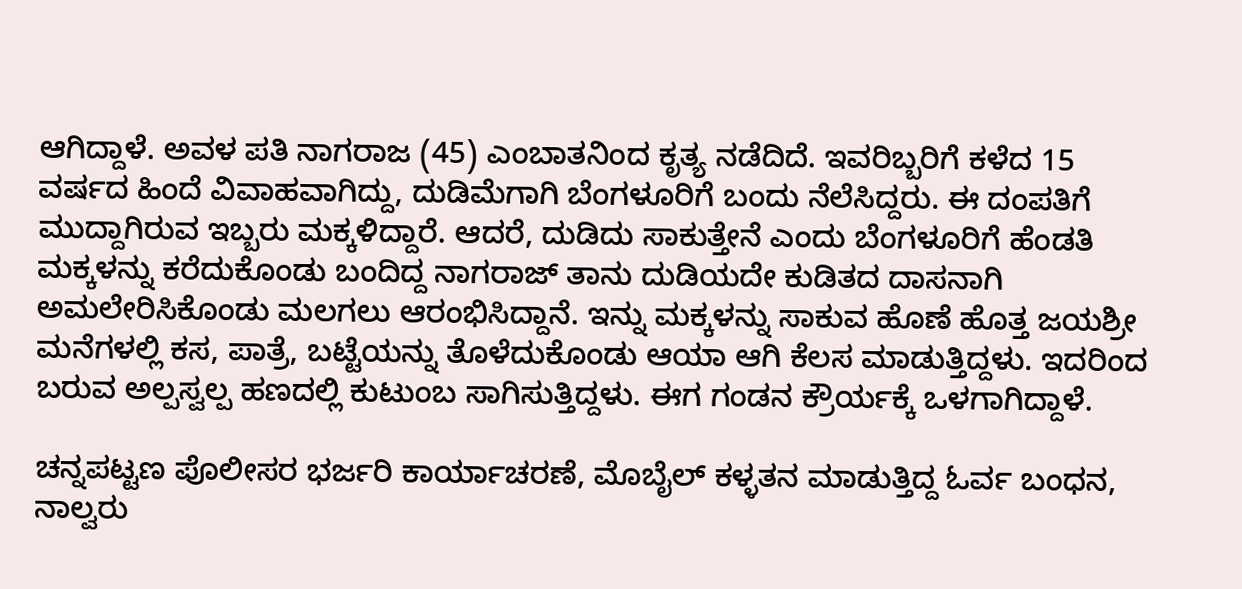ಆಗಿದ್ದಾಳೆ. ಅವಳ ಪತಿ ನಾಗರಾಜ (45) ಎಂಬಾತನಿಂದ ಕೃತ್ಯ ನಡೆದಿದೆ. ಇವರಿಬ್ಬರಿಗೆ ಕಳೆದ 15 ವರ್ಷದ ಹಿಂದೆ ವಿವಾಹವಾಗಿದ್ದು, ದುಡಿಮೆಗಾಗಿ ಬೆಂಗಳೂರಿಗೆ ಬಂದು ನೆಲೆಸಿದ್ದರು. ಈ ದಂಪತಿಗೆ ಮುದ್ದಾಗಿರುವ ಇಬ್ಬರು ಮಕ್ಕಳಿದ್ದಾರೆ. ಆದರೆ, ದುಡಿದು ಸಾಕುತ್ತೇನೆ ಎಂದು ಬೆಂಗಳೂರಿಗೆ ಹೆಂಡತಿ ಮಕ್ಕಳನ್ನು ಕರೆದುಕೊಂಡು ಬಂದಿದ್ದ ನಾಗರಾಜ್‌ ತಾನು ದುಡಿಯದೇ ಕುಡಿತದ ದಾಸನಾಗಿ ಅಮಲೇರಿಸಿಕೊಂಡು ಮಲಗಲು ಆರಂಭಿಸಿದ್ದಾನೆ. ಇನ್ನು ಮಕ್ಕಳನ್ನು ಸಾಕುವ ಹೊಣೆ ಹೊತ್ತ ಜಯಶ್ರೀ ಮನೆಗಳಲ್ಲಿ ಕಸ, ಪಾತ್ರೆ, ಬಟ್ಟೆಯನ್ನು ತೊಳೆದುಕೊಂಡು ಆಯಾ ಆಗಿ ಕೆಲಸ ಮಾಡುತ್ತಿದ್ದಳು. ಇದರಿಂದ ಬರುವ ಅಲ್ಪಸ್ವಲ್ಪ ಹಣದಲ್ಲಿ ಕುಟುಂಬ ಸಾಗಿಸುತ್ತಿದ್ದಳು. ಈಗ ಗಂಡನ ಕ್ರೌರ್ಯಕ್ಕೆ ಒಳಗಾಗಿದ್ದಾಳೆ.

ಚನ್ನಪಟ್ಟಣ ಪೊಲೀಸರ ಭರ್ಜರಿ ಕಾರ್ಯಾಚರಣೆ, ಮೊಬೈಲ್ ಕಳ್ಳತನ ಮಾಡುತ್ತಿದ್ದ ಓರ್ವ ಬಂಧನ, ನಾಲ್ವರು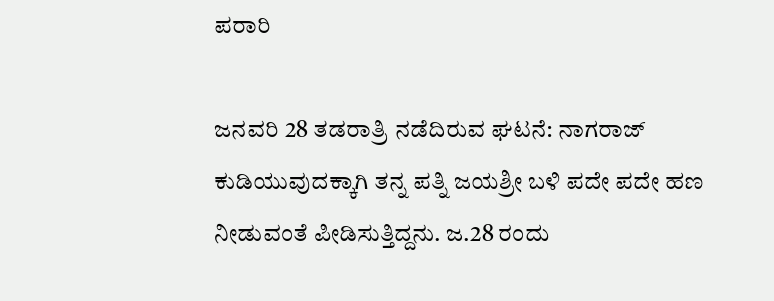ಪರಾರಿ

ಜನವರಿ 28 ತಡರಾತ್ರಿ ನಡೆದಿರುವ ಘಟನೆ: ನಾಗರಾಜ್‌ ಕುಡಿಯುವುದಕ್ಕಾಗಿ ತನ್ನ ಪತ್ನಿ ಜಯಶ್ರೀ ಬಳಿ ಪದೇ ಪದೇ ಹಣ ನೀಡುವಂತೆ ಪೀಡಿಸುತ್ತಿದ್ದನು. ಜ.28 ರಂದು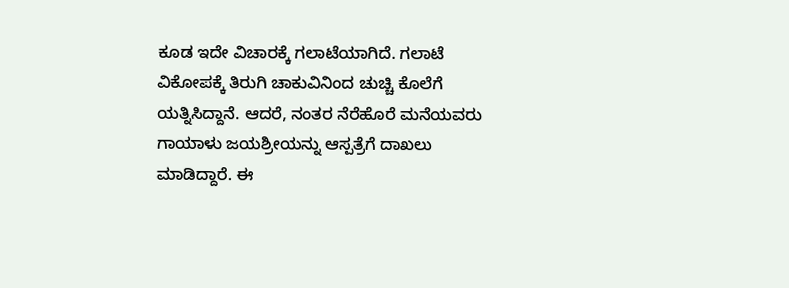ಕೂಡ ಇದೇ ವಿಚಾರಕ್ಕೆ ಗಲಾಟೆಯಾಗಿದೆ. ಗಲಾಟೆ ವಿಕೋಪಕ್ಕೆ ತಿರುಗಿ ಚಾಕುವಿನಿಂದ ಚುಚ್ಚಿ ಕೊಲೆಗೆ ಯತ್ನಿಸಿದ್ದಾನೆ. ಆದರೆ, ನಂತರ ನೆರೆಹೊರೆ ಮನೆಯವರು ಗಾಯಾಳು ಜಯಶ್ರೀಯನ್ನು ಆಸ್ಪತ್ರೆಗೆ ದಾಖಲು ಮಾಡಿದ್ದಾರೆ. ಈ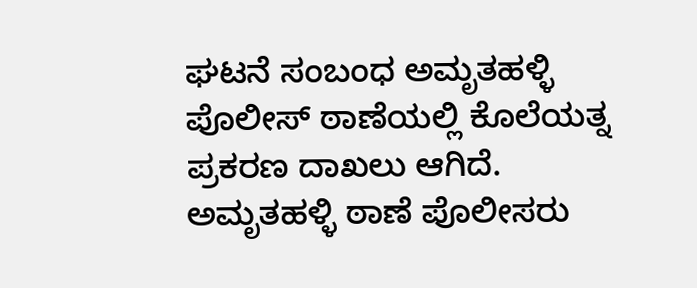ಘಟನೆ ಸಂಬಂಧ ಅಮೃತಹಳ್ಳಿ ಪೊಲೀಸ್ ಠಾಣೆಯಲ್ಲಿ ಕೊಲೆಯತ್ನ ಪ್ರಕರಣ ದಾಖಲು ಆಗಿದೆ. ಅಮೃತಹಳ್ಳಿ ಠಾಣೆ ಪೊಲೀಸರು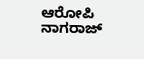ಆರೋಪಿ ನಾಗರಾಜ್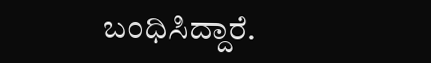ಬಂಧಿಸಿದ್ದಾರೆ.